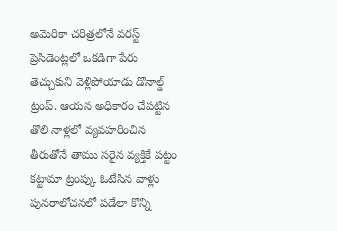అమెరికా చరిత్రలోనే వరస్ట్ ప్రెసిడెంట్లలో ఒకడిగా పేరు తెచ్చుకుని వెళ్లిపోయాడు డొనాల్డ్ ట్రంప్. ఆయన అధికారం చేపట్టిన తొలి నాళ్లలో వ్యవహరించిన తీరుతోనే తాము సరైన వ్యక్తికే పట్టం కట్టామా ట్రంప్కు ఓటేసిన వాళ్లు పునరాలోచనలో పడేలా కొన్ని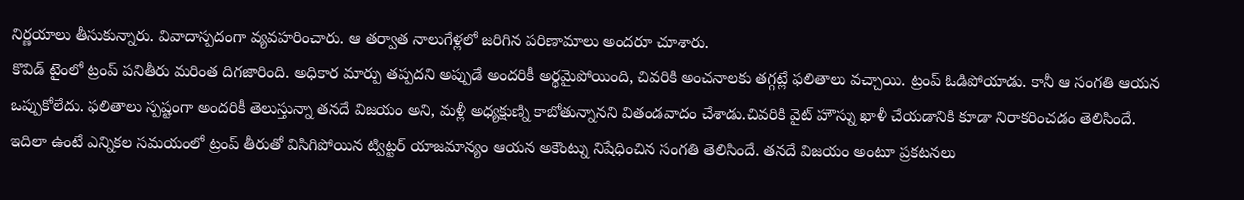నిర్ణయాలు తీసుకున్నారు. వివాదాస్పదంగా వ్యవహరించారు. ఆ తర్వాత నాలుగేళ్లలో జరిగిన పరిణామాలు అందరూ చూశారు.
కొవిడ్ టైంలో ట్రంప్ పనితీరు మరింత దిగజారింది. అధికార మార్పు తప్పదని అప్పుడే అందరికీ అర్థమైపోయింది, చివరికి అంచనాలకు తగ్గట్లే ఫలితాలు వచ్చాయి. ట్రంప్ ఓడిపోయాడు. కానీ ఆ సంగతి ఆయన ఒప్పుకోలేదు. ఫలితాలు స్పష్టంగా అందరికీ తెలుస్తున్నా తనదే విజయం అని, మళ్లీ అధ్యక్షుణ్ని కాబోతున్నానని వితండవాదం చేశాడు.చివరికి వైట్ హౌస్ను ఖాళీ చేయడానికి కూడా నిరాకరించడం తెలిసిందే.
ఇదిలా ఉంటే ఎన్నికల సమయంలో ట్రంప్ తీరుతో విసిగిపోయిన ట్విట్టర్ యాజమాన్యం ఆయన అకౌంట్ను నిషేధించిన సంగతి తెలిసిందే. తనదే విజయం అంటూ ప్రకటనలు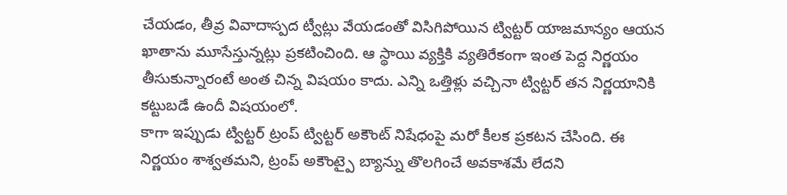చేయడం, తీవ్ర వివాదాస్పద ట్వీట్లు వేయడంతో విసిగిపోయిన ట్విట్టర్ యాజమాన్యం ఆయన ఖాతాను మూసేస్తున్నట్లు ప్రకటించింది. ఆ స్థాయి వ్యక్తికి వ్యతిరేకంగా ఇంత పెద్ద నిర్ణయం తీసుకున్నారంటే అంత చిన్న విషయం కాదు. ఎన్ని ఒత్తిళ్లు వచ్చినా ట్విట్టర్ తన నిర్ణయానికి కట్టుబడే ఉందీ విషయంలో.
కాగా ఇప్పుడు ట్విట్టర్ ట్రంప్ ట్విట్టర్ అకౌంట్ నిషేధంపై మరో కీలక ప్రకటన చేసింది. ఈ నిర్ణయం శాశ్వతమని, ట్రంప్ అకౌంట్పై బ్యాన్ను తొలగించే అవకాశమే లేదని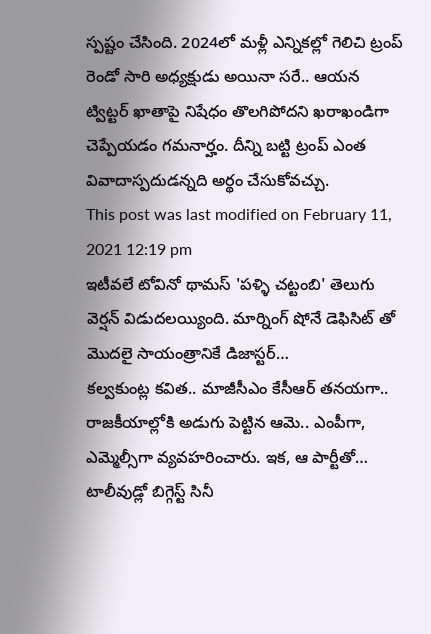స్పష్టం చేసింది. 2024లో మళ్లీ ఎన్నికల్లో గెలిచి ట్రంప్ రెండో సారి అధ్యక్షుడు అయినా సరే.. ఆయన ట్విట్టర్ ఖాతాపై నిషేధం తొలగిపోదని ఖరాఖండిగా చెప్పేయడం గమనార్హం. దీన్ని బట్టి ట్రంప్ ఎంత వివాదాస్పదుడన్నది అర్థం చేసుకోవచ్చు.
This post was last modified on February 11, 2021 12:19 pm
ఇటీవలే టోవినో థామస్ 'పళ్ళి చట్టంబి' తెలుగు వెర్షన్ విడుదలయ్యింది. మార్నింగ్ షోనే డెఫిసిట్ తో మొదలై సాయంత్రానికే డిజాస్టర్…
కల్వకుంట్ల కవిత.. మాజీసీఎం కేసీఆర్ తనయగా.. రాజకీయాల్లోకి అడుగు పెట్టిన ఆమె.. ఎంపీగా, ఎమ్మెల్సీగా వ్యవహరించారు. ఇక, ఆ పార్టీతో…
టాలీవుడ్లో బిగ్గెస్ట్ సినీ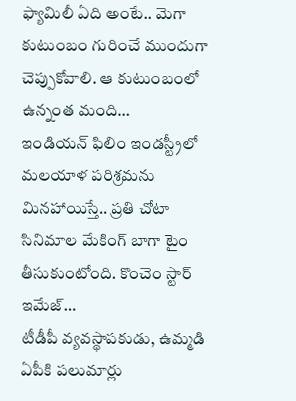ఫ్యామిలీ ఏది అంటే.. మెగా కుటుంబం గురించే ముందుగా చెప్పుకోవాలి. ఆ కుటుంబంలో ఉన్నంత మంది…
ఇండియన్ ఫిలిం ఇండస్ట్రీలో మలయాళ పరిశ్రమను మినహాయిస్తే.. ప్రతి చోటా సినిమాల మేకింగ్ బాగా టైం తీసుకుంటోంది. కొంచెం స్టార్ ఇమేజ్…
టీడీపీ వ్యవస్థాపకుడు, ఉమ్మడి ఏపీకి పలుమార్లు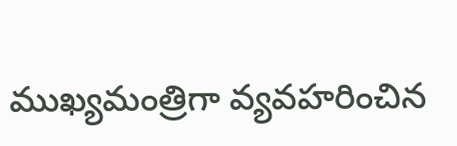ముఖ్యమంత్రిగా వ్యవహరించిన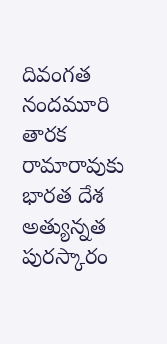దివంగత నందమూరి తారక రామారావుకు భారత దేశ అత్యున్నత పురస్కారం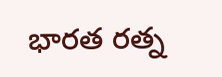భారత రత్న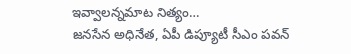ఇవ్వాలన్నమాట నిత్యం…
జనసేన అధినేత, ఏపీ డిప్యూటీ సీఎం పవన్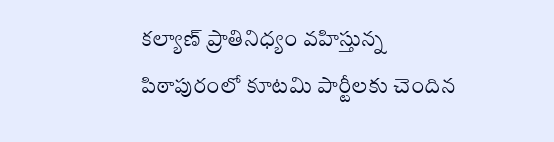కల్యాణ్ ప్రాతినిధ్యం వహిస్తున్న పిఠాపురంలో కూటమి పార్టీలకు చెందిన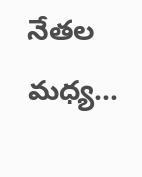నేతల మధ్య…